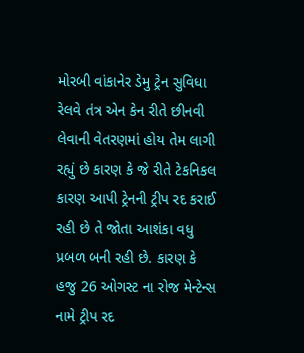મોરબી વાંકાનેર ડેમુ ટ્રેન સુવિધા રેલવે તંત્ર એન કેન રીતે છીનવી લેવાની વેતરણમાં હોય તેમ લાગી રહ્યું છે કારણ કે જે રીતે ટેકનિકલ કારણ આપી ટ્રેનની ટ્રીપ રદ કરાઈ રહી છે તે જોતા આશંકા વધુ પ્રબળ બની રહી છે. કારણ કે હજુ 26 ઓગસ્ટ ના રોજ મેન્ટેન્સ નામે ટ્રીપ રદ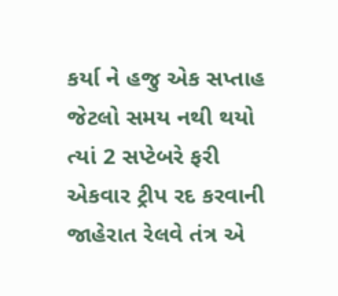કર્યા ને હજુ એક સપ્તાહ જેટલો સમય નથી થયો ત્યાં 2 સપ્ટેબરે ફરી એકવાર ટ્રીપ રદ કરવાની જાહેરાત રેલવે તંત્ર એ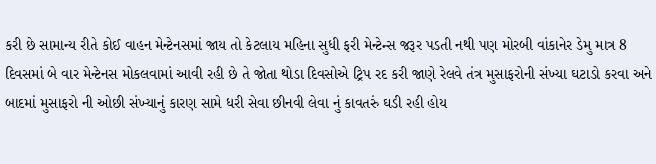કરી છે સામાન્ય રીતે કોઈ વાહન મેન્ટેનસમાં જાય તો કેટલાય મહિના સુધી ફરી મેન્ટેન્સ જરૂર પડતી નથી પણ મોરબી વાંકાનેર ડેમુ માત્ર 8 દિવસમાં બે વાર મેન્ટેનસ મોકલવામાં આવી રહી છે તે જોતા થોડા દિવસોએ ટ્રિપ રદ કરી જાણે રેલવે તંત્ર મુસાફરોની સંખ્યા ઘટાડો કરવા અને બાદમાં મુસાફરો ની ઓછી સંખ્યાનું કારણ સામે ધરી સેવા છીનવી લેવા નું કાવતરું ઘડી રહી હોય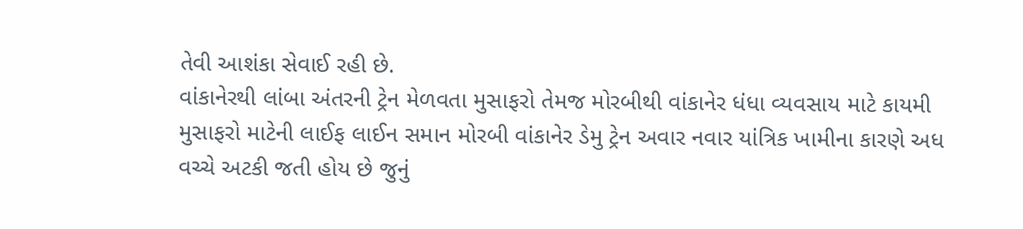તેવી આશંકા સેવાઈ રહી છે.
વાંકાનેરથી લાંબા અંતરની ટ્રેન મેળવતા મુસાફરો તેમજ મોરબીથી વાંકાનેર ધંધા વ્યવસાય માટે કાયમી મુસાફરો માટેની લાઈફ લાઈન સમાન મોરબી વાંકાનેર ડેમુ ટ્રેન અવાર નવાર યાંત્રિક ખામીના કારણે અધ વચ્ચે અટકી જતી હોય છે જુનું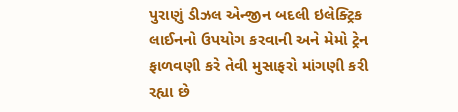પુરાણું ડીઝલ એન્જીન બદલી ઇલેક્ટ્રિક લાઈનનો ઉપયોગ કરવાની અને મેમો ટ્રેન ફાળવણી કરે તેવી મુસાફરો માંગણી કરી રહ્યા છે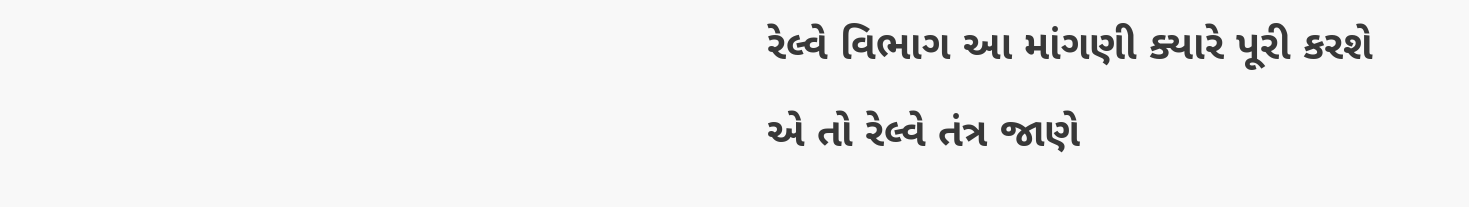રેલ્વે વિભાગ આ માંગણી ક્યારે પૂરી કરશે એ તો રેલ્વે તંત્ર જાણે